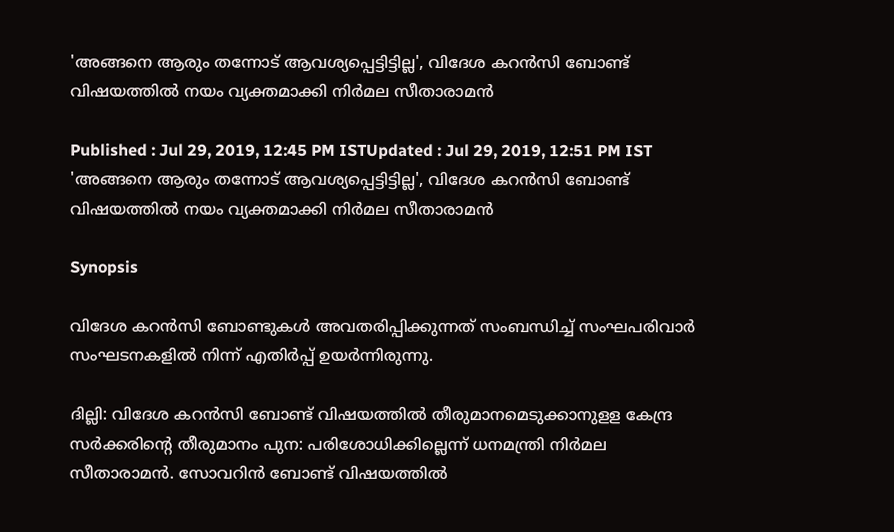'അങ്ങനെ ആരും തന്നോട് ആവശ്യപ്പെട്ടിട്ടില്ല', വിദേശ കറന്‍സി ബോണ്ട് വിഷയത്തില്‍ നയം വ്യക്തമാക്കി നിര്‍മല സീതാരാമന്‍

Published : Jul 29, 2019, 12:45 PM ISTUpdated : Jul 29, 2019, 12:51 PM IST
'അങ്ങനെ ആരും തന്നോട് ആവശ്യപ്പെട്ടിട്ടില്ല', വിദേശ കറന്‍സി ബോണ്ട് വിഷയത്തില്‍ നയം വ്യക്തമാക്കി നിര്‍മല സീതാരാമന്‍

Synopsis

വിദേശ കറന്‍സി ബോണ്ടുകള്‍ അവതരിപ്പിക്കുന്നത് സംബന്ധിച്ച് സംഘപരിവാര്‍ സംഘടനകളില്‍ നിന്ന് എതിര്‍പ്പ് ഉയര്‍ന്നിരുന്നു.

ദില്ലി: വിദേശ കറന്‍സി ബോണ്ട് വിഷയത്തില്‍ തീരുമാനമെടുക്കാനുളള കേന്ദ്ര സര്‍ക്കരിന്‍റെ തീരുമാനം പുന: പരിശോധിക്കില്ലെന്ന് ധനമന്ത്രി നിര്‍മല സീതാരാമന്‍. സോവറിന്‍ ബോണ്ട് വിഷയത്തില്‍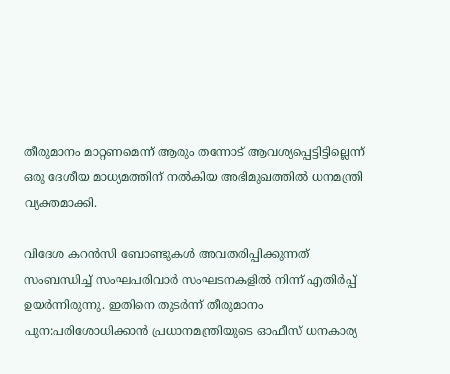തീരുമാനം മാറ്റണമെന്ന് ആരും തന്നോട് ആവശ്യപ്പെട്ടിട്ടില്ലെന്ന് ഒരു ദേശീയ മാധ്യമത്തിന് നല്‍കിയ അഭിമുഖത്തില്‍ ധനമന്ത്രി വ്യക്തമാക്കി.

വിദേശ കറന്‍സി ബോണ്ടുകള്‍ അവതരിപ്പിക്കുന്നത് സംബന്ധിച്ച് സംഘപരിവാര്‍ സംഘടനകളില്‍ നിന്ന് എതിര്‍പ്പ് ഉയര്‍ന്നിരുന്നു. ഇതിനെ തുടര്‍ന്ന് തീരുമാനം പുന:പരിശോധിക്കാന്‍ പ്രധാനമന്ത്രിയുടെ ഓഫീസ് ധനകാര്യ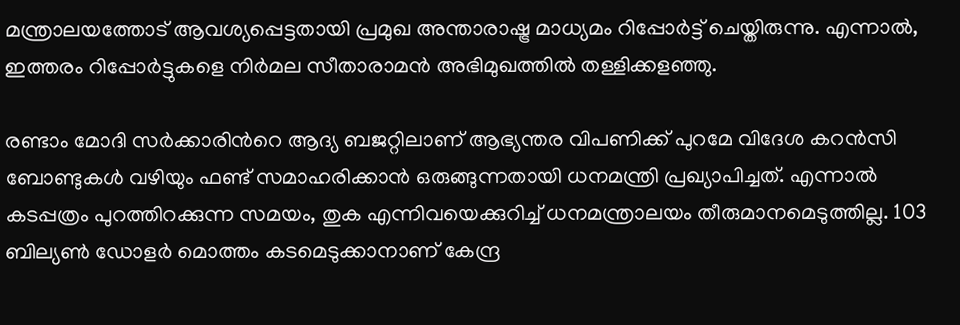മന്ത്രാലയത്തോട് ആവശ്യപ്പെട്ടതായി പ്രമുഖ അന്താരാഷ്ട്ര മാധ്യമം റിപ്പോര്‍ട്ട് ചെയ്തിരുന്നു. എന്നാല്‍, ഇത്തരം റിപ്പോര്‍ട്ടുകളെ നിര്‍മല സീതാരാമന്‍ അഭിമുഖത്തില്‍ തള്ളിക്കളഞ്ഞു.

രണ്ടാം മോദി സര്‍ക്കാരിന്‍റെ ആദ്യ ബജറ്റിലാണ് ആഭ്യന്തര വിപണിക്ക് പുറമേ വിദേശ കറന്‍സി ബോണ്ടുകള്‍ വഴിയും ഫണ്ട് സമാഹരിക്കാന്‍ ഒരുങ്ങുന്നതായി ധനമന്ത്രി പ്രഖ്യാപിച്ചത്. എന്നാല്‍ കടപ്പത്രം പുറത്തിറക്കുന്ന സമയം, തുക എന്നിവയെക്കുറിച്ച് ധനമന്ത്രാലയം തീരുമാനമെടുത്തില്ല. 103 ബില്യണ്‍ ഡോളര്‍ മൊത്തം കടമെടുക്കാനാണ് കേന്ദ്ര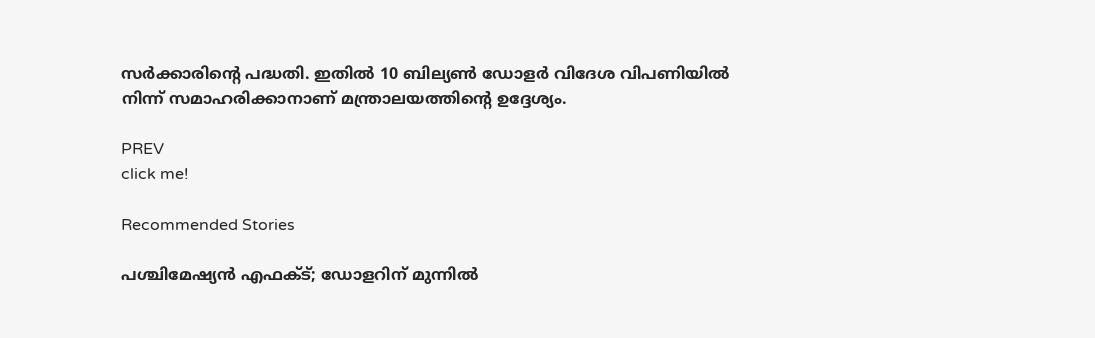സര്‍ക്കാരിന്‍റെ പദ്ധതി. ഇതില്‍ 10 ബില്യണ്‍ ഡോളര്‍ വിദേശ വിപണിയില്‍ നിന്ന് സമാഹരിക്കാനാണ് മന്ത്രാലയത്തിന്‍റെ ഉദ്ദേശ്യം.

PREV
click me!

Recommended Stories

പശ്ചിമേഷ്യന്‍ എഫക്ട്; ഡോളറിന് മുന്നില്‍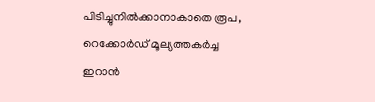പിടിച്ചുനില്‍ക്കാനാകാതെ രൂപ, റെക്കോര്‍ഡ് മൂല്യത്തകര്‍ച്ച
ഇറാന്‍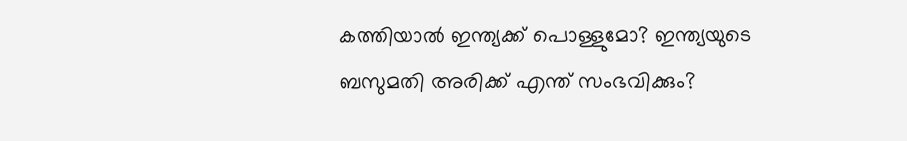കത്തിയാല്‍ ഇന്ത്യക്ക് പൊള്ളുമോ? ഇന്ത്യയുടെ ബസുമതി അരിക്ക് എന്ത് സംഭവിക്കും?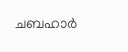ചബഹാ‍‌ർ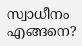സ്വാധീനം എങ്ങനെ?